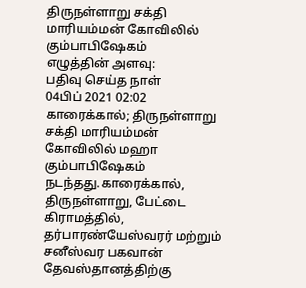திருநள்ளாறு சக்தி மாரியம்மன் கோவிலில் கும்பாபிஷேகம்
எழுத்தின் அளவு:
பதிவு செய்த நாள்
04பிப் 2021 02:02
காரைக்கால்; திருநள்ளாறு சக்தி மாரியம்மன் கோவிலில் மஹா கும்பாபிஷேகம் நடந்தது.காரைக்கால், திருநள்ளாறு, பேட்டை கிராமத்தில், தர்பாரண்யேஸ்வரர் மற்றும் சனீஸ்வர பகவான் தேவஸ்தானத்திற்கு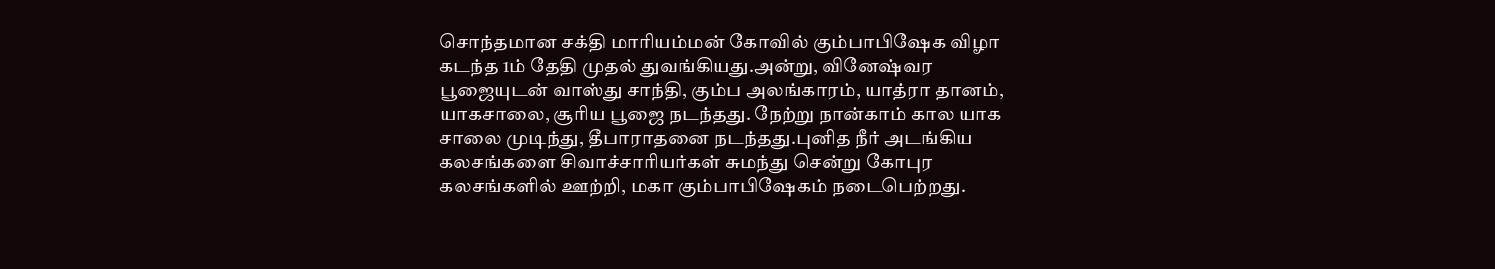சொந்தமான சக்தி மாரியம்மன் கோவில் கும்பாபிஷேக விழா கடந்த 1ம் தேதி முதல் துவங்கியது.அன்று, வினேஷ்வர பூஜையுடன் வாஸ்து சாந்தி, கும்ப அலங்காரம், யாத்ரா தானம், யாகசாலை, சூரிய பூஜை நடந்தது. நேற்று நான்காம் கால யாக சாலை முடிந்து, தீபாராதனை நடந்தது.புனித நீர் அடங்கிய கலசங்களை சிவாச்சாரியர்கள் சுமந்து சென்று கோபுர கலசங்களில் ஊற்றி, மகா கும்பாபிஷேகம் நடைபெற்றது.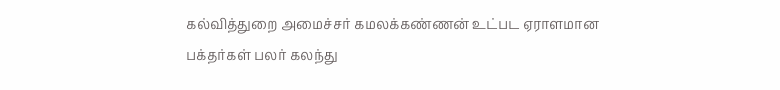கல்வித்துறை அமைச்சர் கமலக்கண்ணன் உட்பட ஏராளமான பக்தர்கள் பலர் கலந்து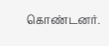கொண்டனர்.